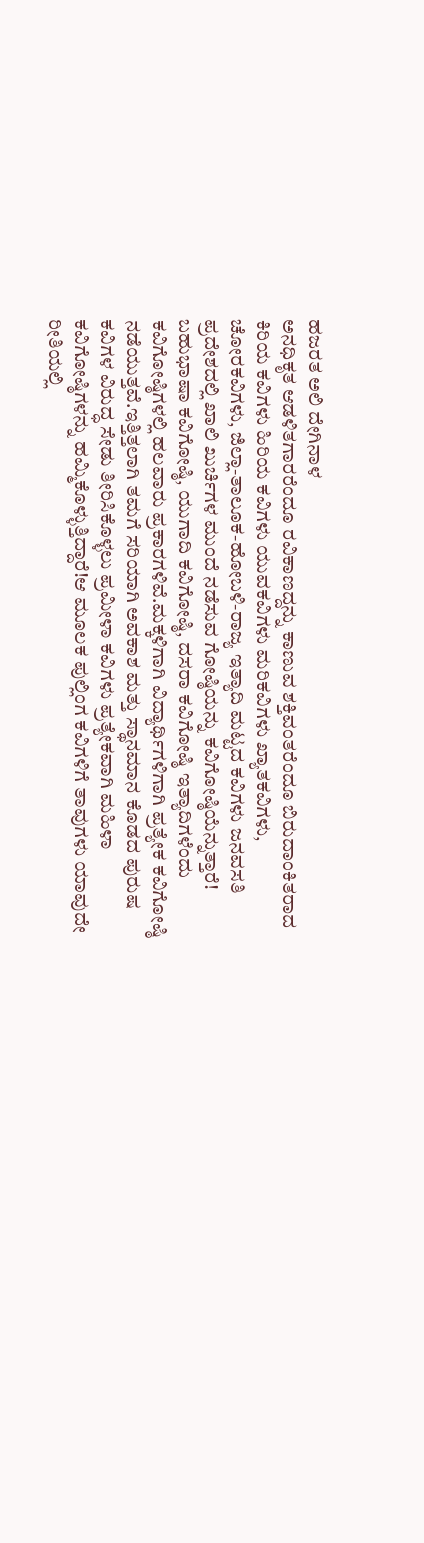ಹಜರತ ಅಲಿ ದೇಗಿನಾಳ
ಅನಧಿಕೃತ ಆಡಳಿತಗಾರರೆಂದೂ ರವಿಕಾಣದ್ದನ್ನು ಕಾಣುವ ಶಕ್ತಿವಂತರೆಂದೂ ಬಿರುದಾಂಕಿತರಾದ ಕಿರಿಯ ಕವಿಗಳು ಹಿರಿಯ ಕವಿಗಳು ಯುವಕವಿಗಳು ಮರಿಕವಿಗಳು ಖ್ಯಾತಕವಿಗಳು, ಚೋರಕವಿಗಳು, ಜಿಲ್ಲಾ-ತಾಲೂಕ-ಹೋಬಳಿ-ರಾಜ್ಯ ಇತ್ಯಾದಿ ಮಟ್ಟದ ಕವಿಗಳು ಜನವಸತಿ ಪ್ರದೇಶದಲ್ಲಿ ಖಾಲಿ ಖುರ್ಚಿಗಳ ಮುಂದೆ ನಡೆಸುವ ಗೋಷ್ಠಿಯನ್ನು ಕವಿಗೋಷ್ಠಿಯೆನ್ನುತ್ತಾರೆ!
ಬಹುಭಾಷಾ ಕವಿಗೋಷ್ಠಿ, ಯುಗಾದಿ ಕವಿಗೋಷ್ಠಿ, ದಸರಾ ಕವಿಗೋಷ್ಠಿ ಇತ್ಯಾದಿಗಳೆಂದು ಕವಿಗೋಷ್ಠಿಗಳಲ್ಲಿ ಹಲವಾರು ಪ್ರಕಾರಗಳಿವೆ.ಮಕ್ಕಳಿಗಾಗಿ ವಿದ್ಯಾರ್ಥಿಗಳಿಗಾಗಿ ಪ್ರತ್ಯೇಕ ಕವಿಗೋಷ್ಠಿ ನಡೆಯುತ್ತವೆ.ಇತ್ತಿತ್ತಲಾಗಿ ತಮಗೆ ಸರಿಯಾಗಿ ಅವಕಾಶ ಮತ್ತು ಸ್ಥಾನಮಾನ ಕೊಡದ ಪುರುಷ ಕವಿಗಳ ವಿರುದ್ಧ ಸೇಡು ತೀರಿಸಿಕೊಳ್ಳಲು ಪ್ರಮೀಳಾ ಕವಿಗಳು ಪ್ರತ್ಯೇಕವಾಗಿ ಮಹಿಳಾ ಕವಿಗೋಷ್ಠಿಗಳನ್ನು ಹಮ್ಮಿಕೊಳ್ಳುತ್ತಿದ್ದಾರೆ!ಆ ಮೂಲಕ ಪುಲ್ಲಿಂಗ ಕವಿಗಳಿಗೆ ತಾವುಗಳು ಯಾವುದೇ ರೀತಿಯಲ್ಲಿ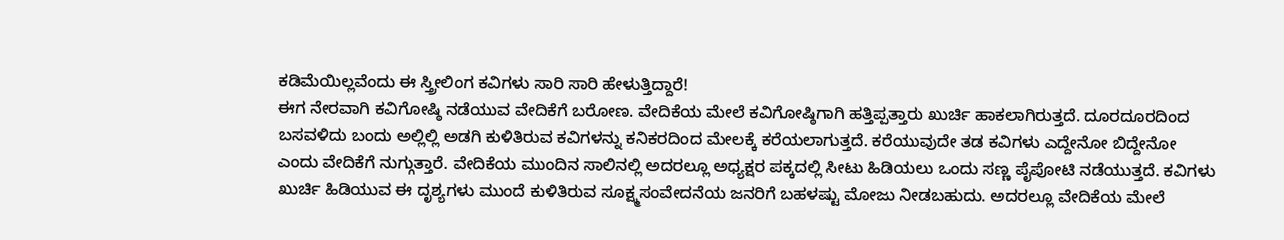ಕಡಿಮೆಯಿಲ್ಲವೆಂದು ಈ ಸ್ತ್ರೀಲಿಂಗ ಕವಿಗಳು ಸಾರಿ ಸಾರಿ ಹೇಳುತ್ತಿದ್ದಾರೆ!
ಈಗ ನೇರವಾಗಿ ಕವಿಗೋಷ್ಠಿ ನಡೆಯುವ ವೇದಿಕೆಗೆ ಬರೋಣ. ವೇದಿಕೆಯ ಮೇಲೆ ಕವಿಗೋಷ್ಠಿಗಾಗಿ ಹತ್ತಿಪ್ಪತ್ತಾರು ಖುರ್ಚಿ ಹಾಕಲಾಗಿರುತ್ತದೆ. ದೂರದೂರದಿಂದ ಬಸವಳಿದು ಬಂದು ಅಲ್ಲಿಲ್ಲಿ ಅಡಗಿ ಕುಳಿತಿರುವ ಕವಿಗಳನ್ನು ಕನಿಕರದಿಂದ ಮೇಲಕ್ಕೆ ಕರೆಯಲಾಗುತ್ತದೆ. ಕರೆಯುವುದೇ ತಡ ಕವಿಗಳು ಎದ್ದೇನೋ ಬಿದ್ದೇನೋ ಎಂದು ವೇದಿಕೆಗೆ ನುಗ್ಗುತ್ತಾರೆ. ವೇದಿಕೆಯ ಮುಂದಿನ ಸಾಲಿನಲ್ಲಿ ಅದರಲ್ಲೂ ಅಧ್ಯಕ್ಷರ ಪಕ್ಕದಲ್ಲಿ ಸೀಟು ಹಿಡಿಯಲು ಒಂದು ಸಣ್ಣ ಪೈಪೋಟಿ ನಡೆಯುತ್ತದೆ. ಕವಿಗಳು ಖುರ್ಚಿ ಹಿಡಿಯುವ ಈ ದೃಶ್ಯಗಳು ಮುಂದೆ ಕುಳಿತಿರುವ ಸೂಕ್ಷ್ಮಸಂವೇದನೆಯ ಜನರಿಗೆ ಬಹಳಷ್ಟು ಮೋಜು ನೀಡಬಹುದು. ಅದರಲ್ಲೂ ವೇದಿಕೆಯ ಮೇಲೆ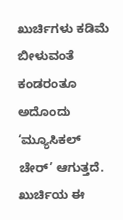ಖುರ್ಚಿಗಳು ಕಡಿಮೆ ಬೀಳುವಂತೆ ಕಂಡರಂತೂ ಅದೊಂದು ‘ಮ್ಯೂಸಿಕಲ್ ಚೇರ್’ ಆಗುತ್ತದೆ. ಖುರ್ಚಿಯ ಈ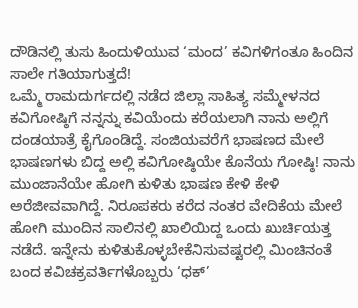ದೌಡಿನಲ್ಲಿ ತುಸು ಹಿಂದುಳಿಯುವ ‘ಮಂದ’ ಕವಿಗಳಿಗಂತೂ ಹಿಂದಿನ ಸಾಲೇ ಗತಿಯಾಗುತ್ತದೆ!
ಒಮ್ಮೆ ರಾಮದುರ್ಗದಲ್ಲಿ ನಡೆದ ಜಿಲ್ಲಾ ಸಾಹಿತ್ಯ ಸಮ್ಮೇಳನದ ಕವಿಗೋಷ್ಠಿಗೆ ನನ್ನನ್ನು ಕವಿಯೆಂದು ಕರೆಯಲಾಗಿ ನಾನು ಅಲ್ಲಿಗೆ ದಂಡಯಾತ್ರೆ ಕೈಗೊಂಡಿದ್ದೆ. ಸಂಜಿಯವರೆಗೆ ಭಾಷಣದ ಮೇಲೆ ಭಾಷಣಗಳು ಬಿದ್ದ ಅಲ್ಲಿ ಕವಿಗೋಷ್ಠಿಯೇ ಕೊನೆಯ ಗೋಷ್ಠಿ! ನಾನು ಮುಂಜಾನೆಯೇ ಹೋಗಿ ಕುಳಿತು ಭಾಷಣ ಕೇಳಿ ಕೇಳಿ ಅರೆಜೀವವಾಗಿದ್ದೆ. ನಿರೂಪಕರು ಕರೆದ ನಂತರ ವೇದಿಕೆಯ ಮೇಲೆ ಹೋಗಿ ಮುಂದಿನ ಸಾಲಿನಲ್ಲಿ ಖಾಲಿಯಿದ್ದ ಒಂದು ಖುರ್ಚಿಯತ್ತ ನಡೆದೆ. ಇನ್ನೇನು ಕುಳಿತುಕೊಳ್ಳಬೇಕೆನಿಸುವಷ್ಟರಲ್ಲಿ ಮಿಂಚಿನಂತೆ ಬಂದ ಕವಿಚಕ್ರವರ್ತಿಗಳೊಬ್ಬರು ‘ಧಕ್’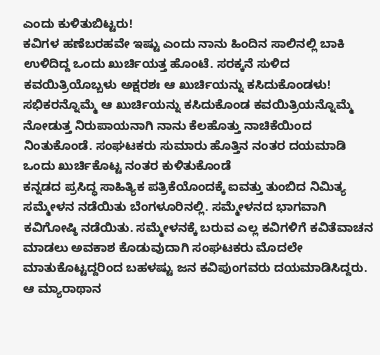ಎಂದು ಕುಳಿತುಬಿಟ್ಟರು!
ಕವಿಗಳ ಹಣೆಬರಹವೇ ಇಷ್ಟು ಎಂದು ನಾನು ಹಿಂದಿನ ಸಾಲಿನಲ್ಲಿ ಬಾಕಿ ಉಳಿದಿದ್ದ ಒಂದು ಖುರ್ಚಿಯತ್ತ ಹೊಂಟೆ. ಸರಕ್ಕನೆ ಸುಳಿದ ಕವಯಿತ್ರಿಯೊಬ್ಬಳು ಅಕ್ಷರಶಃ ಆ ಖುರ್ಚಿಯನ್ನು ಕಸಿದುಕೊಂಡಳು! ಸಭಿಕರನ್ನೊಮ್ಮೆ ಆ ಖುರ್ಚಿಯನ್ನು ಕಸಿದುಕೊಂಡ ಕವಯಿತ್ರಿಯನ್ನೊಮ್ಮೆ ನೋಡುತ್ತ ನಿರುಪಾಯನಾಗಿ ನಾನು ಕೆಲಹೊತ್ತು ನಾಚಿಕೆಯಿಂದ ನಿಂತುಕೊಂಡೆ. ಸಂಘಟಕರು ಸುಮಾರು ಹೊತ್ತಿನ ನಂತರ ದಯಮಾಡಿ ಒಂದು ಖುರ್ಚಿಕೊಟ್ಟ ನಂತರ ಕುಳಿತುಕೊಂಡೆ
ಕನ್ನಡದ ಪ್ರಸಿದ್ಧ ಸಾಹಿತ್ಯಿಕ ಪತ್ರಿಕೆಯೊಂದಕ್ಕೆ ಐವತ್ತು ತುಂಬಿದ ನಿಮಿತ್ಯ ಸಮ್ಮೇಳನ ನಡೆಯಿತು ಬೆಂಗಳೂರಿನಲ್ಲಿ. ಸಮ್ಮೇಳನದ ಭಾಗವಾಗಿ ಕವಿಗೋಷ್ಠಿ ನಡೆಯಿತು. ಸಮ್ಮೇಳನಕ್ಕೆ ಬರುವ ಎಲ್ಲ ಕವಿಗಳಿಗೆ ಕವಿತೆವಾಚನ ಮಾಡಲು ಅವಕಾಶ ಕೊಡುವುದಾಗಿ ಸಂಘಟಕರು ಮೊದಲೇ ಮಾತುಕೊಟ್ಟದ್ದರಿಂದ ಬಹಳಷ್ಟು ಜನ ಕವಿಪುಂಗವರು ದಯಮಾಡಿಸಿದ್ದರು. ಆ ಮ್ಯಾರಾಥಾನ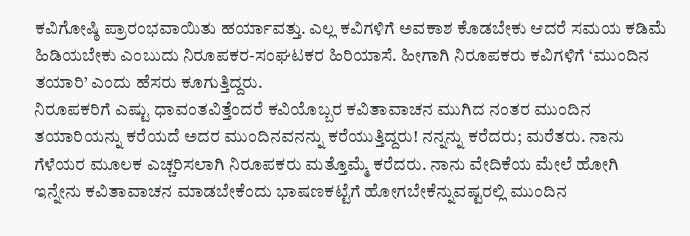ಕವಿಗೋಷ್ಠಿ ಪ್ರಾರಂಭವಾಯಿತು ಹರ್ಯಾವತ್ತು. ಎಲ್ಲ ಕವಿಗಳಿಗೆ ಅವಕಾಶ ಕೊಡಬೇಕು ಆದರೆ ಸಮಯ ಕಡಿಮೆ ಹಿಡಿಯಬೇಕು ಎಂಬುದು ನಿರೂಪಕರ-ಸಂಘಟಕರ ಹಿರಿಯಾಸೆ. ಹೀಗಾಗಿ ನಿರೂಪಕರು ಕವಿಗಳಿಗೆ ‘ಮುಂದಿನ ತಯಾರಿ’ ಎಂದು ಹೆಸರು ಕೂಗುತ್ತಿದ್ದರು.
ನಿರೂಪಕರಿಗೆ ಎಷ್ಟು ಧಾವಂತವಿತ್ತೆಂದರೆ ಕವಿಯೊಬ್ಬರ ಕವಿತಾವಾಚನ ಮುಗಿದ ನಂತರ ಮುಂದಿನ ತಯಾರಿಯನ್ನು ಕರೆಯದೆ ಅದರ ಮುಂದಿನವನನ್ನು ಕರೆಯುತ್ತಿದ್ದರು! ನನ್ನನ್ನು ಕರೆದರು; ಮರೆತರು. ನಾನು ಗೆಳೆಯರ ಮೂಲಕ ಎಚ್ಚರಿಸಲಾಗಿ ನಿರೂಪಕರು ಮತ್ತೊಮ್ಮೆ ಕರೆದರು. ನಾನು ವೇದಿಕೆಯ ಮೇಲೆ ಹೋಗಿ ಇನ್ನೇನು ಕವಿತಾವಾಚನ ಮಾಡಬೇಕೆಂದು ಭಾಷಣಕಟ್ಟೆಗೆ ಹೋಗಬೇಕೆನ್ನುವಷ್ಟರಲ್ಲಿ ಮುಂದಿನ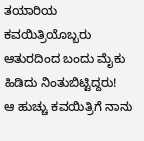ತಯಾರಿಯ ಕವಯಿತ್ರಿಯೊಬ್ಬರು ಆತುರದಿಂದ ಬಂದು ಮೈಕು ಹಿಡಿದು ನಿಂತುಬಿಟ್ಟಿದ್ದರು!
ಆ ಹುಚ್ಚು ಕವಯಿತ್ರಿಗೆ ನಾನು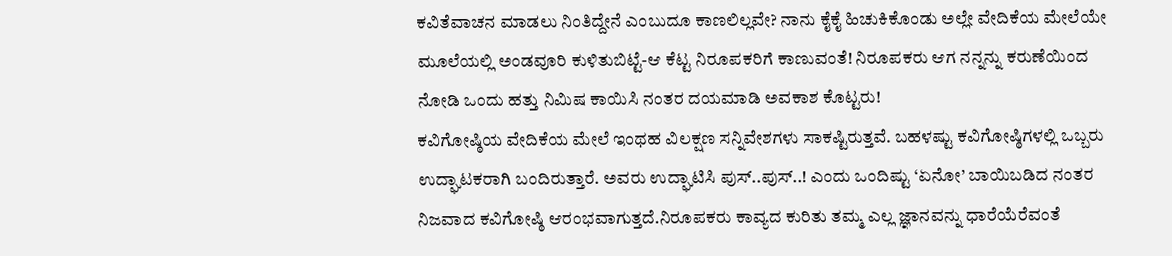ಕವಿತೆವಾಚನ ಮಾಡಲು ನಿಂತಿದ್ದೇನೆ ಎಂಬುದೂ ಕಾಣಲಿಲ್ಲವೇ? ನಾನು ಕೈಕೈ ಹಿಚುಕಿಕೊಂಡು ಅಲ್ಲೇ ವೇದಿಕೆಯ ಮೇಲೆಯೇ ಮೂಲೆಯಲ್ಲಿ ಅಂಡವೂರಿ ಕುಳಿತುಬಿಟ್ಟೆ-ಆ ಕೆಟ್ಟ ನಿರೂಪಕರಿಗೆ ಕಾಣುವಂತೆ! ನಿರೂಪಕರು ಆಗ ನನ್ನನ್ನು ಕರುಣೆಯಿಂದ ನೋಡಿ ಒಂದು ಹತ್ತು ನಿಮಿಷ ಕಾಯಿಸಿ ನಂತರ ದಯಮಾಡಿ ಅವಕಾಶ ಕೊಟ್ಟರು!
ಕವಿಗೋಷ್ಠಿಯ ವೇದಿಕೆಯ ಮೇಲೆ ಇಂಥಹ ವಿಲಕ್ಷಣ ಸನ್ನಿವೇಶಗಳು ಸಾಕಷ್ಟಿರುತ್ತವೆ. ಬಹಳಷ್ಟು ಕವಿಗೋಷ್ಠಿಗಳಲ್ಲಿ ಒಬ್ಬರು ಉದ್ಘಾಟಕರಾಗಿ ಬಂದಿರುತ್ತಾರೆ. ಅವರು ಉದ್ಘಾಟಿಸಿ ಪುಸ್..ಪುಸ್..! ಎಂದು ಒಂದಿಷ್ಟು ‘ಏನೋ’ ಬಾಯಿಬಡಿದ ನಂತರ ನಿಜವಾದ ಕವಿಗೋಷ್ಠಿ ಆರಂಭವಾಗುತ್ತದೆ.ನಿರೂಪಕರು ಕಾವ್ಯದ ಕುರಿತು ತಮ್ಮ ಎಲ್ಲ ಜ್ಞಾನವನ್ನು ಧಾರೆಯೆರೆವಂತೆ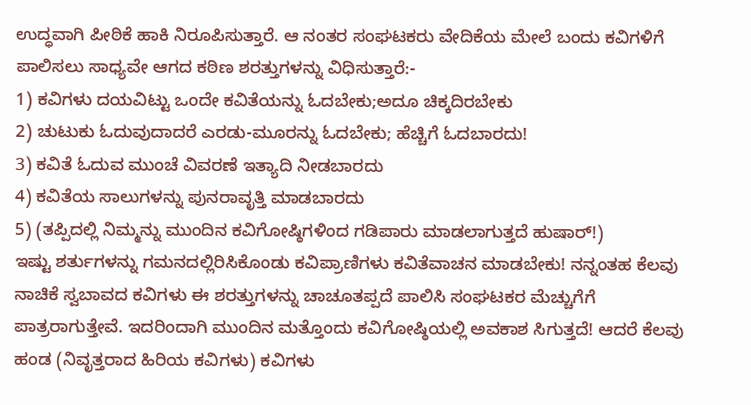ಉದ್ಧವಾಗಿ ಪೀಠಿಕೆ ಹಾಕಿ ನಿರೂಪಿಸುತ್ತಾರೆ. ಆ ನಂತರ ಸಂಘಟಕರು ವೇದಿಕೆಯ ಮೇಲೆ ಬಂದು ಕವಿಗಳಿಗೆ ಪಾಲಿಸಲು ಸಾಧ್ಯವೇ ಆಗದ ಕಠಿಣ ಶರತ್ತುಗಳನ್ನು ವಿಧಿಸುತ್ತಾರೆ:-
1) ಕವಿಗಳು ದಯವಿಟ್ಟು ಒಂದೇ ಕವಿತೆಯನ್ನು ಓದಬೇಕು;ಅದೂ ಚಿಕ್ಕದಿರಬೇಕು
2) ಚುಟುಕು ಓದುವುದಾದರೆ ಎರಡು-ಮೂರನ್ನು ಓದಬೇಕು; ಹೆಚ್ಚಿಗೆ ಓದಬಾರದು!
3) ಕವಿತೆ ಓದುವ ಮುಂಚೆ ವಿವರಣೆ ಇತ್ಯಾದಿ ನೀಡಬಾರದು
4) ಕವಿತೆಯ ಸಾಲುಗಳನ್ನು ಪುನರಾವೃತ್ತಿ ಮಾಡಬಾರದು
5) (ತಪ್ಪಿದಲ್ಲಿ ನಿಮ್ಮನ್ನು ಮುಂದಿನ ಕವಿಗೋಷ್ಠಿಗಳಿಂದ ಗಡಿಪಾರು ಮಾಡಲಾಗುತ್ತದೆ ಹುಷಾರ್!)
ಇಷ್ಟು ಶರ್ತುಗಳನ್ನು ಗಮನದಲ್ಲಿರಿಸಿಕೊಂಡು ಕವಿಪ್ರಾಣಿಗಳು ಕವಿತೆವಾಚನ ಮಾಡಬೇಕು! ನನ್ನಂತಹ ಕೆಲವು ನಾಚಿಕೆ ಸ್ವಬಾವದ ಕವಿಗಳು ಈ ಶರತ್ತುಗಳನ್ನು ಚಾಚೂತಪ್ಪದೆ ಪಾಲಿಸಿ ಸಂಘಟಕರ ಮೆಚ್ಚುಗೆಗೆ ಪಾತ್ರರಾಗುತ್ತೇವೆ. ಇದರಿಂದಾಗಿ ಮುಂದಿನ ಮತ್ತೊಂದು ಕವಿಗೋಷ್ಠಿಯಲ್ಲಿ ಅವಕಾಶ ಸಿಗುತ್ತದೆ! ಆದರೆ ಕೆಲವು ಹಂಡ (ನಿವೃತ್ತರಾದ ಹಿರಿಯ ಕವಿಗಳು) ಕವಿಗಳು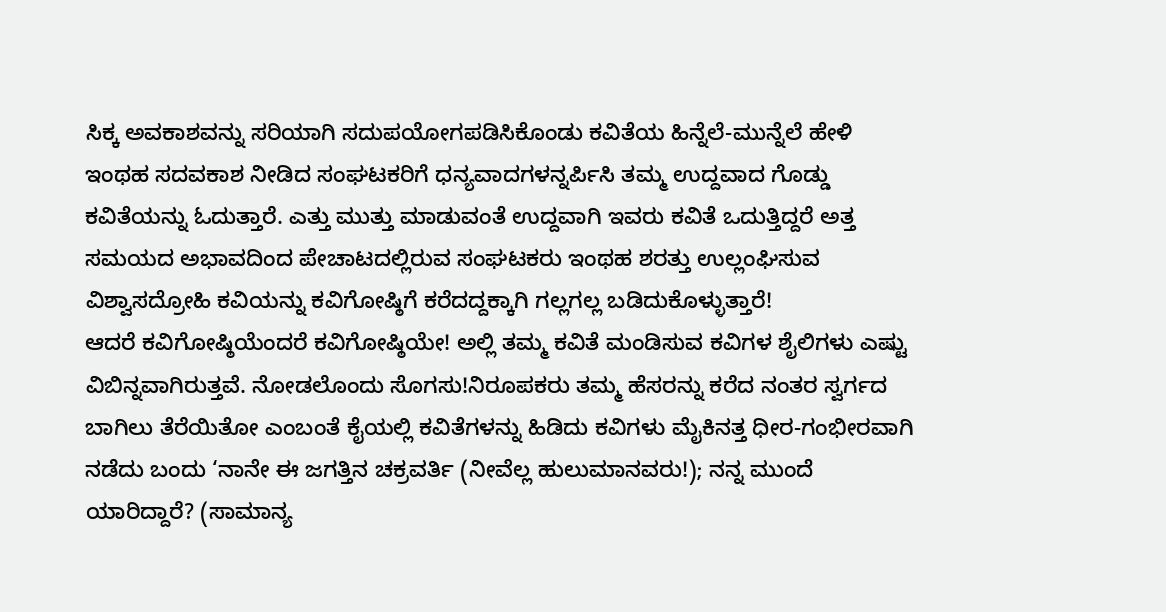ಸಿಕ್ಕ ಅವಕಾಶವನ್ನು ಸರಿಯಾಗಿ ಸದುಪಯೋಗಪಡಿಸಿಕೊಂಡು ಕವಿತೆಯ ಹಿನ್ನೆಲೆ-ಮುನ್ನೆಲೆ ಹೇಳಿ ಇಂಥಹ ಸದವಕಾಶ ನೀಡಿದ ಸಂಘಟಕರಿಗೆ ಧನ್ಯವಾದಗಳನ್ನರ್ಪಿಸಿ ತಮ್ಮ ಉದ್ದವಾದ ಗೊಡ್ಡು ಕವಿತೆಯನ್ನು ಓದುತ್ತಾರೆ. ಎತ್ತು ಮುತ್ತು ಮಾಡುವಂತೆ ಉದ್ದವಾಗಿ ಇವರು ಕವಿತೆ ಒದುತ್ತಿದ್ದರೆ ಅತ್ತ ಸಮಯದ ಅಭಾವದಿಂದ ಪೇಚಾಟದಲ್ಲಿರುವ ಸಂಘಟಕರು ಇಂಥಹ ಶರತ್ತು ಉಲ್ಲಂಘಿಸುವ ವಿಶ್ವಾಸದ್ರೋಹಿ ಕವಿಯನ್ನು ಕವಿಗೋಷ್ಠಿಗೆ ಕರೆದದ್ದಕ್ಕಾಗಿ ಗಲ್ಲಗಲ್ಲ ಬಡಿದುಕೊಳ್ಳುತ್ತಾರೆ!
ಆದರೆ ಕವಿಗೋಷ್ಠಿಯೆಂದರೆ ಕವಿಗೋಷ್ಠಿಯೇ! ಅಲ್ಲಿ ತಮ್ಮ ಕವಿತೆ ಮಂಡಿಸುವ ಕವಿಗಳ ಶೈಲಿಗಳು ಎಷ್ಟು ವಿಬಿನ್ನವಾಗಿರುತ್ತವೆ. ನೋಡಲೊಂದು ಸೊಗಸು!ನಿರೂಪಕರು ತಮ್ಮ ಹೆಸರನ್ನು ಕರೆದ ನಂತರ ಸ್ವರ್ಗದ ಬಾಗಿಲು ತೆರೆಯಿತೋ ಎಂಬಂತೆ ಕೈಯಲ್ಲಿ ಕವಿತೆಗಳನ್ನು ಹಿಡಿದು ಕವಿಗಳು ಮೈಕಿನತ್ತ ಧೀರ-ಗಂಭೀರವಾಗಿ ನಡೆದು ಬಂದು ‘ನಾನೇ ಈ ಜಗತ್ತಿನ ಚಕ್ರವರ್ತಿ (ನೀವೆಲ್ಲ ಹುಲುಮಾನವರು!); ನನ್ನ ಮುಂದೆ ಯಾರಿದ್ದಾರೆ? (ಸಾಮಾನ್ಯ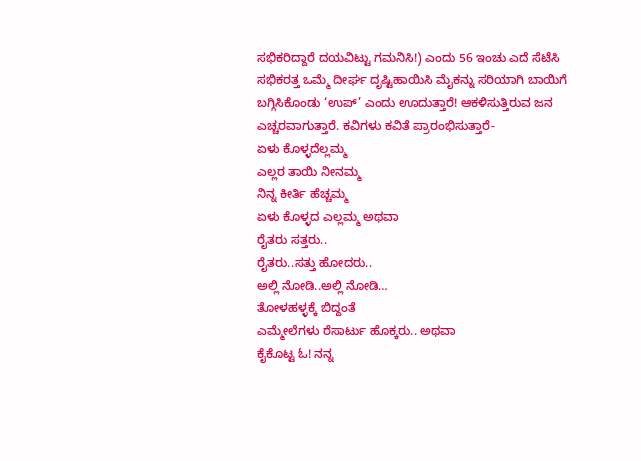ಸಭಿಕರಿದ್ದಾರೆ ದಯವಿಟ್ಟು ಗಮನಿಸಿ!) ಎಂದು 56 ಇಂಚು ಎದೆ ಸೆಟೆಸಿ ಸಭಿಕರತ್ತ ಒಮ್ಮೆ ದೀರ್ಘ ದೃಷ್ಟಿಹಾಯಿಸಿ ಮೈಕನ್ನು ಸರಿಯಾಗಿ ಬಾಯಿಗೆ ಬಗ್ಗಿಸಿಕೊಂಡು ‘ಉಪ್’ ಎಂದು ಊದುತ್ತಾರೆ! ಆಕಳಿಸುತ್ತಿರುವ ಜನ ಎಚ್ಚರವಾಗುತ್ತಾರೆ. ಕವಿಗಳು ಕವಿತೆ ಪ್ರಾರಂಭಿಸುತ್ತಾರೆ-
ಏಳು ಕೊಳ್ಳದೆಲ್ಲಮ್ಮ
ಎಲ್ಲರ ತಾಯಿ ನೀನಮ್ಮ
ನಿನ್ನ ಕೀರ್ತಿ ಹೆಚ್ಚಮ್ಮ
ಏಳು ಕೊಳ್ಳದ ಎಲ್ಲಮ್ಮ ಅಥವಾ
ರೈತರು ಸತ್ತರು..
ರೈತರು..ಸತ್ತು ಹೋದರು..
ಅಲ್ಲಿ ನೋಡಿ..ಅಲ್ಲಿ ನೋಡಿ…
ತೋಳಹಳ್ಳಕ್ಕೆ ಬಿದ್ದಂತೆ
ಎಮ್ಮೇಲೆಗಳು ರೆಸಾರ್ಟು ಹೊಕ್ಕರು.. ಅಥವಾ
ಕೈಕೊಟ್ಟ ಓ! ನನ್ನ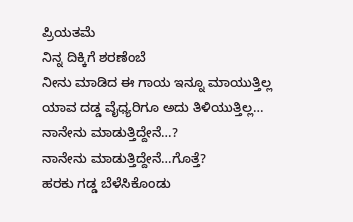ಪ್ರಿಯತಮೆ
ನಿನ್ನ ದಿಕ್ಕಿಗೆ ಶರಣೆಂಬೆ
ನೀನು ಮಾಡಿದ ಈ ಗಾಯ ಇನ್ನೂ ಮಾಯುತ್ತಿಲ್ಲ
ಯಾವ ದಡ್ಡ ವೈಧ್ಯರಿಗೂ ಅದು ತಿಳಿಯುತ್ತಿಲ್ಲ…
ನಾನೇನು ಮಾಡುತ್ತಿದ್ದೇನೆ…?
ನಾನೇನು ಮಾಡುತ್ತಿದ್ದೇನೆ…ಗೊತ್ತೆ?
ಹರಕು ಗಡ್ಡ ಬೆಳೆಸಿಕೊಂಡು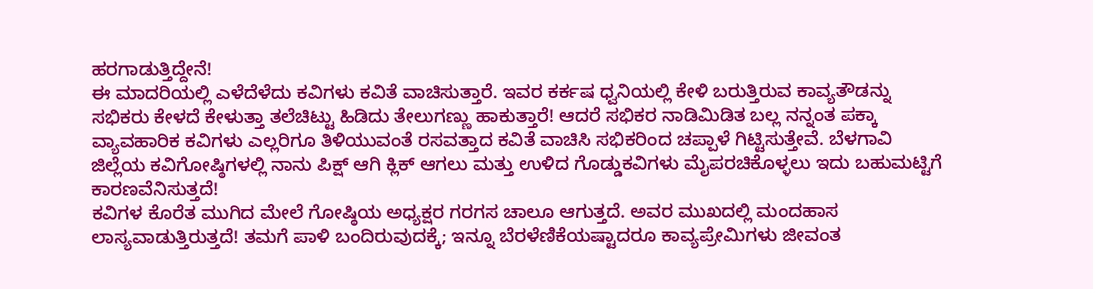ಹರಗಾಡುತ್ತಿದ್ದೇನೆ!
ಈ ಮಾದರಿಯಲ್ಲಿ ಎಳೆದೆಳೆದು ಕವಿಗಳು ಕವಿತೆ ವಾಚಿಸುತ್ತಾರೆ. ಇವರ ಕರ್ಕಷ ಧ್ವನಿಯಲ್ಲಿ ಕೇಳಿ ಬರುತ್ತಿರುವ ಕಾವ್ಯತೌಡನ್ನು ಸಭಿಕರು ಕೇಳದೆ ಕೇಳುತ್ತಾ ತಲೆಚಿಟ್ಟು ಹಿಡಿದು ತೇಲುಗಣ್ಣು ಹಾಕುತ್ತಾರೆ! ಆದರೆ ಸಭಿಕರ ನಾಡಿಮಿಡಿತ ಬಲ್ಲ ನನ್ನಂತ ಪಕ್ಕಾ ವ್ಯಾವಹಾರಿಕ ಕವಿಗಳು ಎಲ್ಲರಿಗೂ ತಿಳಿಯುವಂತೆ ರಸವತ್ತಾದ ಕವಿತೆ ವಾಚಿಸಿ ಸಭಿಕರಿಂದ ಚಪ್ಪಾಳೆ ಗಿಟ್ಟಿಸುತ್ತೇವೆ. ಬೆಳಗಾವಿ ಜಿಲ್ಲೆಯ ಕವಿಗೋಷ್ಠಿಗಳಲ್ಲಿ ನಾನು ಪಿಕ್ಷ್ ಆಗಿ ಕ್ಲಿಕ್ ಆಗಲು ಮತ್ತು ಉಳಿದ ಗೊಡ್ಡುಕವಿಗಳು ಮೈಪರಚಿಕೊಳ್ಳಲು ಇದು ಬಹುಮಟ್ಟಿಗೆ ಕಾರಣವೆನಿಸುತ್ತದೆ!
ಕವಿಗಳ ಕೊರೆತ ಮುಗಿದ ಮೇಲೆ ಗೋಷ್ಠಿಯ ಅಧ್ಯಕ್ಷರ ಗರಗಸ ಚಾಲೂ ಆಗುತ್ತದೆ. ಅವರ ಮುಖದಲ್ಲಿ ಮಂದಹಾಸ ಲಾಸ್ಯವಾಡುತ್ತಿರುತ್ತದೆ! ತಮಗೆ ಪಾಳಿ ಬಂದಿರುವುದಕ್ಕೆ; ಇನ್ನೂ ಬೆರಳೆಣಿಕೆಯಷ್ಟಾದರೂ ಕಾವ್ಯಪ್ರೇಮಿಗಳು ಜೀವಂತ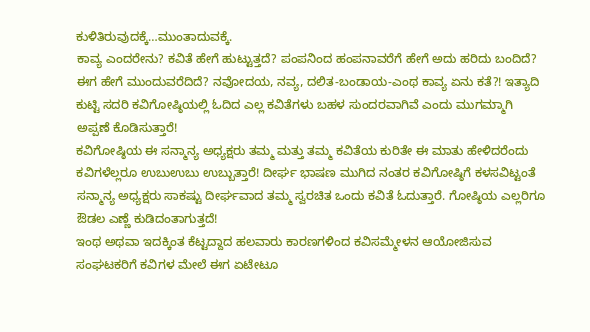ಕುಳಿತಿರುವುದಕ್ಕೆ…ಮುಂತಾದುವಕ್ಕೆ.
ಕಾವ್ಯ ಎಂದರೇನು? ಕವಿತೆ ಹೇಗೆ ಹುಟ್ಟುತ್ತದೆ? ಪಂಪನಿಂದ ಹಂಪನಾವರೆಗೆ ಹೇಗೆ ಅದು ಹರಿದು ಬಂದಿದೆ? ಈಗ ಹೇಗೆ ಮುಂದುವರೆದಿದೆ? ನವೋದಯ, ನವ್ಯ, ದಲಿತ-ಬಂಡಾಯ-ಎಂಥ ಕಾವ್ಯ ಏನು ಕತೆ?! ಇತ್ಯಾದಿ ಕುಟ್ಟಿ ಸದರಿ ಕವಿಗೋಷ್ಠಿಯಲ್ಲಿ ಓದಿದ ಎಲ್ಲ ಕವಿತೆಗಳು ಬಹಳ ಸುಂದರವಾಗಿವೆ ಎಂದು ಮುಗಮ್ಮಾಗಿ ಅಪ್ಪಣೆ ಕೊಡಿಸುತ್ತಾರೆ!
ಕವಿಗೋಷ್ಠಿಯ ಈ ಸನ್ಮಾನ್ಯ ಅಧ್ಯಕ್ಷರು ತಮ್ಮ ಮತ್ತು ತಮ್ಮ ಕವಿತೆಯ ಕುರಿತೇ ಈ ಮಾತು ಹೇಳಿದರೆಂದು ಕವಿಗಳೆಲ್ಲರೂ ಉಬುಉಬು ಉಬ್ಬುತ್ತಾರೆ! ದೀರ್ಘ ಭಾಷಣ ಮುಗಿದ ನಂತರ ಕವಿಗೋಷ್ಠಿಗೆ ಕಳಸವಿಟ್ಟಂತೆ ಸನ್ಮಾನ್ಯ ಅಧ್ಯಕ್ಷರು ಸಾಕಷ್ಟು ದೀರ್ಘವಾದ ತಮ್ಮ ಸ್ವರಚಿತ ಒಂದು ಕವಿತೆ ಓದುತ್ತಾರೆ. ಗೋಷ್ಠಿಯ ಎಲ್ಲರಿಗೂ ಔಡಲ ಎಣ್ಣೆ ಕುಡಿದಂತಾಗುತ್ತದೆ!
ಇಂಥ ಅಥವಾ ಇದಕ್ಕಿಂತ ಕೆಟ್ಟದ್ದಾದ ಹಲವಾರು ಕಾರಣಗಳಿಂದ ಕವಿಸಮ್ಮೇಳನ ಆಯೋಜಿಸುವ ಸಂಘಟಕರಿಗೆ ಕವಿಗಳ ಮೇಲೆ ಈಗ ಏಟೇಟೂ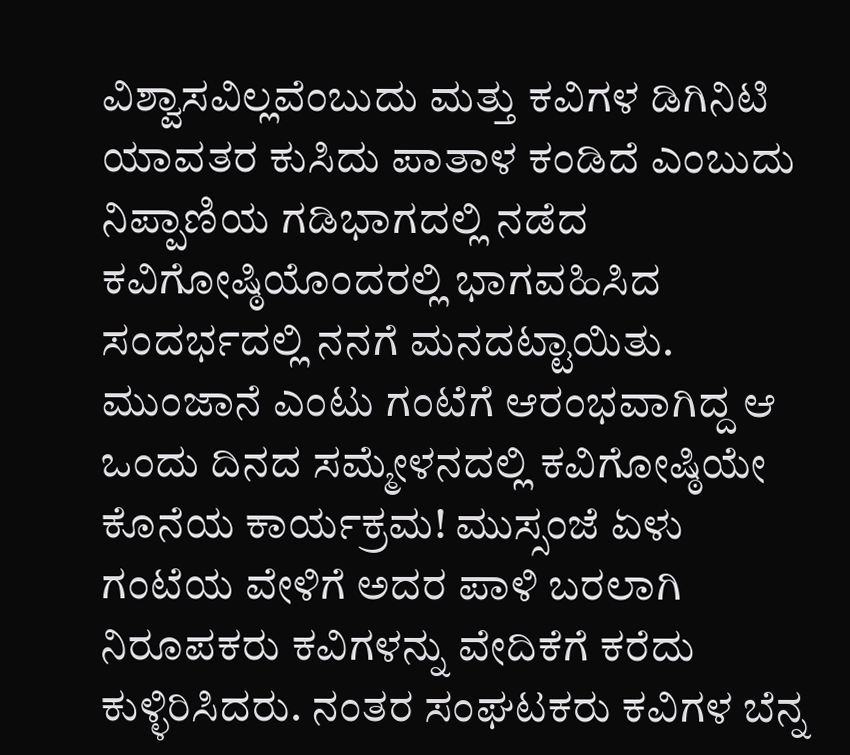ವಿಶ್ವಾಸವಿಲ್ಲವೆಂಬುದು ಮತ್ತು ಕವಿಗಳ ಡಿಗಿನಿಟಿ ಯಾವತರ ಕುಸಿದು ಪಾತಾಳ ಕಂಡಿದೆ ಎಂಬುದು ನಿಪ್ಪಾಣಿಯ ಗಡಿಭಾಗದಲ್ಲಿ ನಡೆದ ಕವಿಗೋಷ್ಠಿಯೊಂದರಲ್ಲಿ ಭಾಗವಹಿಸಿದ ಸಂದರ್ಭದಲ್ಲಿ ನನಗೆ ಮನದಟ್ಟಾಯಿತು.
ಮುಂಜಾನೆ ಎಂಟು ಗಂಟೆಗೆ ಆರಂಭವಾಗಿದ್ದ ಆ ಒಂದು ದಿನದ ಸಮ್ಮೇಳನದಲ್ಲಿ ಕವಿಗೋಷ್ಠಿಯೇ ಕೊನೆಯ ಕಾರ್ಯಕ್ರಮ! ಮುಸ್ಸಂಜೆ ಏಳು ಗಂಟೆಯ ವೇಳಿಗೆ ಅದರ ಪಾಳಿ ಬರಲಾಗಿ ನಿರೂಪಕರು ಕವಿಗಳನ್ನು ವೇದಿಕೆಗೆ ಕರೆದು ಕುಳ್ಳಿರಿಸಿದರು. ನಂತರ ಸಂಘಟಕರು ಕವಿಗಳ ಬೆನ್ನ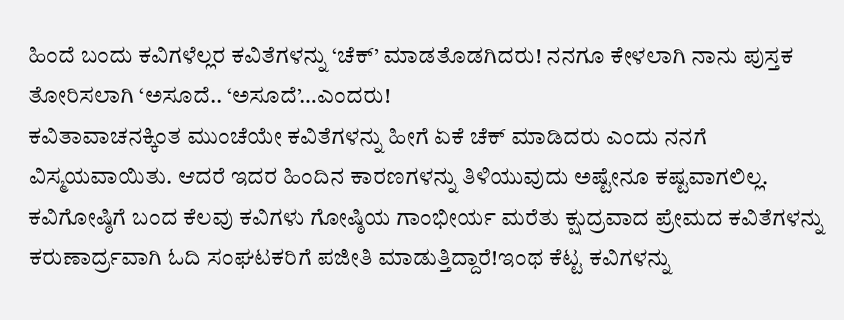ಹಿಂದೆ ಬಂದು ಕವಿಗಳೆಲ್ಲರ ಕವಿತೆಗಳನ್ನು ‘ಚೆಕ್’ ಮಾಡತೊಡಗಿದರು! ನನಗೂ ಕೇಳಲಾಗಿ ನಾನು ಪುಸ್ತಕ ತೋರಿಸಲಾಗಿ ‘ಅಸೂದೆ.. ‘ಅಸೂದೆ’…ಎಂದರು!
ಕವಿತಾವಾಚನಕ್ಕಿಂತ ಮುಂಚೆಯೇ ಕವಿತೆಗಳನ್ನು ಹೀಗೆ ಏಕೆ ಚೆಕ್ ಮಾಡಿದರು ಎಂದು ನನಗೆ ವಿಸ್ಮಯವಾಯಿತು. ಆದರೆ ಇದರ ಹಿಂದಿನ ಕಾರಣಗಳನ್ನು ತಿಳಿಯುವುದು ಅಷ್ಟೇನೂ ಕಷ್ಟವಾಗಲಿಲ್ಲ. ಕವಿಗೋಷ್ಠಿಗೆ ಬಂದ ಕೆಲವು ಕವಿಗಳು ಗೋಷ್ಠಿಯ ಗಾಂಭೀರ್ಯ ಮರೆತು ಕ್ಷುದ್ರವಾದ ಪ್ರೇಮದ ಕವಿತೆಗಳನ್ನು ಕರುಣಾರ್ದ್ರವಾಗಿ ಓದಿ ಸಂಘಟಕರಿಗೆ ಪಜೀತಿ ಮಾಡುತ್ತಿದ್ದಾರೆ!ಇಂಥ ಕೆಟ್ಟ ಕವಿಗಳನ್ನು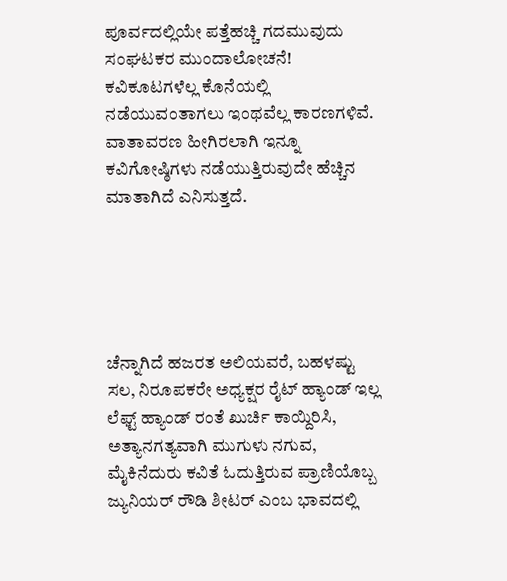ಪೂರ್ವದಲ್ಲಿಯೇ ಪತ್ತೆಹಚ್ಚಿ ಗದಮುವುದು ಸಂಘಟಕರ ಮುಂದಾಲೋಚನೆ! ಕವಿಕೂಟಗಳೆಲ್ಲ ಕೊನೆಯಲ್ಲಿ ನಡೆಯುವಂತಾಗಲು ಇಂಥವೆಲ್ಲ ಕಾರಣಗಳಿವೆ. ವಾತಾವರಣ ಹೀಗಿರಲಾಗಿ ಇನ್ನೂ ಕವಿಗೋಷ್ಠಿಗಳು ನಡೆಯುತ್ತಿರುವುದೇ ಹೆಚ್ಚಿನ ಮಾತಾಗಿದೆ ಎನಿಸುತ್ತದೆ.





ಚೆನ್ನಾಗಿದೆ ಹಜರತ ಅಲಿಯವರೆ, ಬಹಳಷ್ಟು ಸಲ, ನಿರೂಪಕರೇ ಅಧ್ಯಕ್ಷರ ರೈಟ್ ಹ್ಯಾಂಡ್ ಇಲ್ಲ ಲೆಫ್ಟ್ ಹ್ಯಾಂಡ್ ರಂತೆ ಖುರ್ಚಿ ಕಾಯ್ದಿರಿಸಿ, ಅತ್ಯಾನಗತ್ಯವಾಗಿ ಮುಗುಳು ನಗುವ, ಮೈಕಿನೆದುರು ಕವಿತೆ ಓದುತ್ತಿರುವ ಪ್ರಾಣಿಯೊಬ್ಬ ಜ್ಯುನಿಯರ್ ರೌಡಿ ಶೀಟರ್ ಎಂಬ ಭಾವದಲ್ಲಿ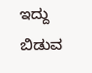ಇದ್ದು ಬಿಡುವ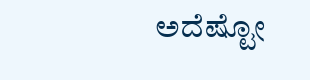ಅದೆಷ್ಟೋ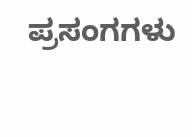ಪ್ರಸಂಗಗಳು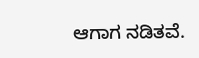ಆಗಾಗ ನಡಿತವೆ.